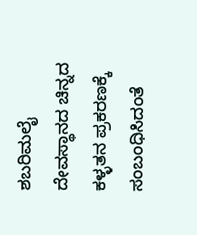ಶಬರಿಮಲೈ ದೇವಸ್ಥಾನದ ಚಿನ್ನದ ಕಳ್ಳತನ ಪ್ರಕರಣಕ್ಕೆ ಸಂಬಂಧಿಸಿದಂತೆ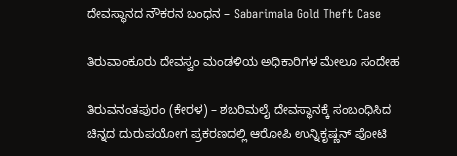ದೇವಸ್ಥಾನದ ನೌಕರನ ಬಂಧನ – Sabarimala Gold Theft Case

ತಿರುವಾಂಕೂರು ದೇವಸ್ವಂ ಮಂಡಳಿಯ ಅಧಿಕಾರಿಗಳ ಮೇಲೂ ಸಂದೇಹ

ತಿರುವನಂತಪುರಂ (ಕೇರಳ) – ಶಬರಿಮಲೈ ದೇವಸ್ಥಾನಕ್ಕೆ ಸಂಬಂಧಿಸಿದ ಚಿನ್ನದ ದುರುಪಯೋಗ ಪ್ರಕರಣದಲ್ಲಿ ಆರೋಪಿ ಉನ್ನಿಕೃಷ್ಣನ್ ಪೋಟಿ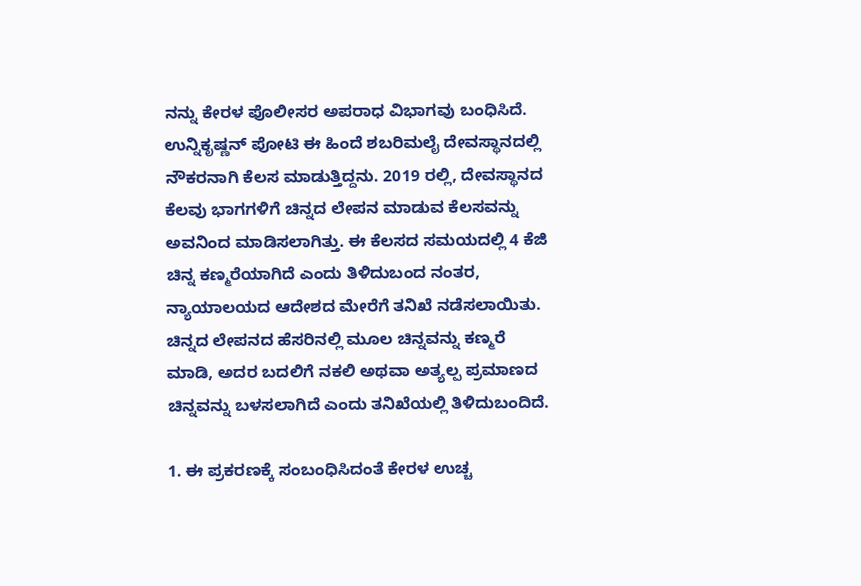ನನ್ನು ಕೇರಳ ಪೊಲೀಸರ ಅಪರಾಧ ವಿಭಾಗವು ಬಂಧಿಸಿದೆ. ಉನ್ನಿಕೃಷ್ಣನ್ ಪೋಟಿ ಈ ಹಿಂದೆ ಶಬರಿಮಲೈ ದೇವಸ್ಥಾನದಲ್ಲಿ ನೌಕರನಾಗಿ ಕೆಲಸ ಮಾಡುತ್ತಿದ್ದನು. 2019 ರಲ್ಲಿ, ದೇವಸ್ಥಾನದ ಕೆಲವು ಭಾಗಗಳಿಗೆ ಚಿನ್ನದ ಲೇಪನ ಮಾಡುವ ಕೆಲಸವನ್ನು ಅವನಿಂದ ಮಾಡಿಸಲಾಗಿತ್ತು. ಈ ಕೆಲಸದ ಸಮಯದಲ್ಲಿ 4 ಕೆಜಿ ಚಿನ್ನ ಕಣ್ಮರೆಯಾಗಿದೆ ಎಂದು ತಿಳಿದುಬಂದ ನಂತರ, ನ್ಯಾಯಾಲಯದ ಆದೇಶದ ಮೇರೆಗೆ ತನಿಖೆ ನಡೆಸಲಾಯಿತು. ಚಿನ್ನದ ಲೇಪನದ ಹೆಸರಿನಲ್ಲಿ ಮೂಲ ಚಿನ್ನವನ್ನು ಕಣ್ಮರೆ ಮಾಡಿ, ಅದರ ಬದಲಿಗೆ ನಕಲಿ ಅಥವಾ ಅತ್ಯಲ್ಪ ಪ್ರಮಾಣದ ಚಿನ್ನವನ್ನು ಬಳಸಲಾಗಿದೆ ಎಂದು ತನಿಖೆಯಲ್ಲಿ ತಿಳಿದುಬಂದಿದೆ.

1. ಈ ಪ್ರಕರಣಕ್ಕೆ ಸಂಬಂಧಿಸಿದಂತೆ ಕೇರಳ ಉಚ್ಚ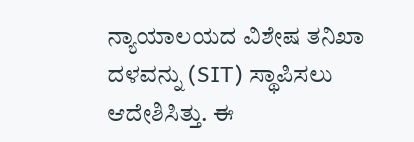ನ್ಯಾಯಾಲಯದ ವಿಶೇಷ ತನಿಖಾ ದಳವನ್ನು (SIT) ಸ್ಥಾಪಿಸಲು ಆದೇಶಿಸಿತ್ತು. ಈ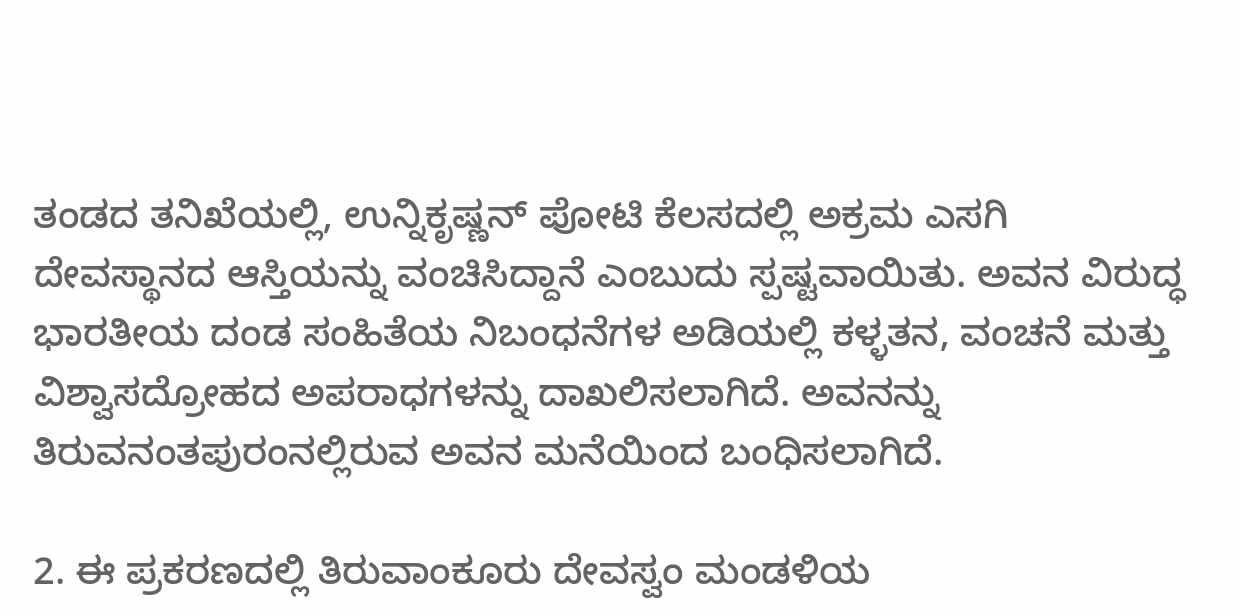ತಂಡದ ತನಿಖೆಯಲ್ಲಿ, ಉನ್ನಿಕೃಷ್ಣನ್ ಪೋಟಿ ಕೆಲಸದಲ್ಲಿ ಅಕ್ರಮ ಎಸಗಿ ದೇವಸ್ಥಾನದ ಆಸ್ತಿಯನ್ನು ವಂಚಿಸಿದ್ದಾನೆ ಎಂಬುದು ಸ್ಪಷ್ಟವಾಯಿತು. ಅವನ ವಿರುದ್ಧ ಭಾರತೀಯ ದಂಡ ಸಂಹಿತೆಯ ನಿಬಂಧನೆಗಳ ಅಡಿಯಲ್ಲಿ ಕಳ್ಳತನ, ವಂಚನೆ ಮತ್ತು ವಿಶ್ವಾಸದ್ರೋಹದ ಅಪರಾಧಗಳನ್ನು ದಾಖಲಿಸಲಾಗಿದೆ. ಅವನನ್ನು ತಿರುವನಂತಪುರಂನಲ್ಲಿರುವ ಅವನ ಮನೆಯಿಂದ ಬಂಧಿಸಲಾಗಿದೆ.

2. ಈ ಪ್ರಕರಣದಲ್ಲಿ ತಿರುವಾಂಕೂರು ದೇವಸ್ವಂ ಮಂಡಳಿಯ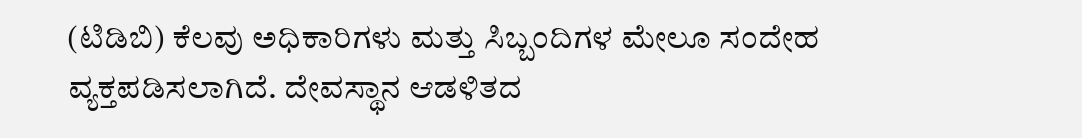(ಟಿಡಿಬಿ) ಕೆಲವು ಅಧಿಕಾರಿಗಳು ಮತ್ತು ಸಿಬ್ಬಂದಿಗಳ ಮೇಲೂ ಸಂದೇಹ ವ್ಯಕ್ತಪಡಿಸಲಾಗಿದೆ. ದೇವಸ್ಥಾನ ಆಡಳಿತದ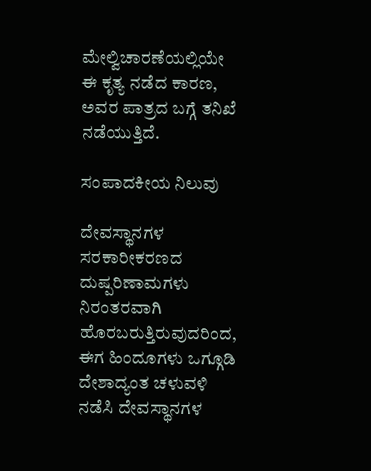ಮೇಲ್ವಿಚಾರಣೆಯಲ್ಲಿಯೇ ಈ ಕೃತ್ಯ ನಡೆದ ಕಾರಣ, ಅವರ ಪಾತ್ರದ ಬಗ್ಗೆ ತನಿಖೆ ನಡೆಯುತ್ತಿದೆ.

ಸಂಪಾದಕೀಯ ನಿಲುವು

ದೇವಸ್ಥಾನಗಳ ಸರಕಾರೀಕರಣದ ದುಷ್ಪರಿಣಾಮಗಳು ನಿರಂತರವಾಗಿ ಹೊರಬರುತ್ತಿರುವುದರಿಂದ, ಈಗ ಹಿಂದೂಗಳು ಒಗ್ಗೂಡಿ ದೇಶಾದ್ಯಂತ ಚಳುವಳಿ ನಡೆಸಿ ದೇವಸ್ಥಾನಗಳ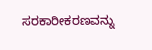ಸರಕಾರೀಕರಣವನ್ನು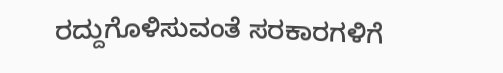ರದ್ದುಗೊಳಿಸುವಂತೆ ಸರಕಾರಗಳಿಗೆ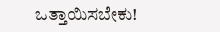ಒತ್ತಾಯಿಸಬೇಕು!